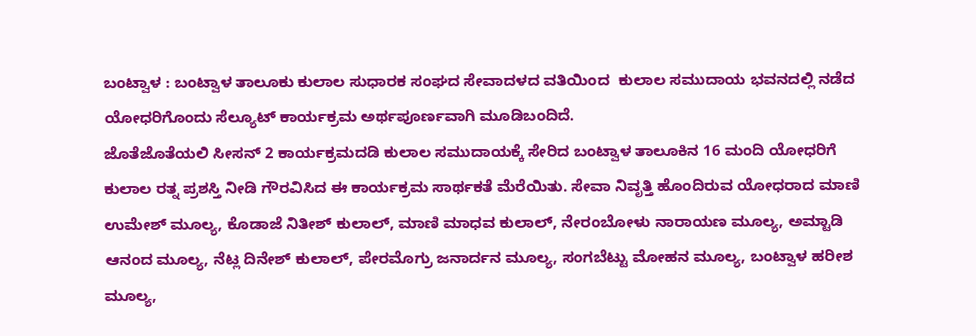ಬಂಟ್ವಾಳ : ಬಂಟ್ವಾಳ ತಾಲೂಕು ಕುಲಾಲ ಸುಧಾರಕ ಸಂಘದ ಸೇವಾದಳದ ವತಿಯಿಂದ  ಕುಲಾಲ ಸಮುದಾಯ ಭವನದಲ್ಲಿ ನಡೆದ ಯೋಧರಿಗೊಂದು ಸೆಲ್ಯೂಟ್ ಕಾರ್ಯಕ್ರಮ ಅರ್ಥಪೂರ್ಣವಾಗಿ ಮೂಡಿಬಂದಿದೆ.
ಜೊತೆಜೊತೆಯಲಿ ಸೀಸನ್ 2 ಕಾರ್ಯಕ್ರಮದಡಿ ಕುಲಾಲ ಸಮುದಾಯಕ್ಕೆ ಸೇರಿದ ಬಂಟ್ವಾಳ ತಾಲೂಕಿನ 16 ಮಂದಿ ಯೋಧರಿಗೆ ಕುಲಾಲ ರತ್ನ ಪ್ರಶಸ್ತಿ ನೀಡಿ ಗೌರವಿಸಿದ ಈ ಕಾರ್ಯಕ್ರಮ ಸಾರ್ಥಕತೆ ಮೆರೆಯಿತು. ಸೇವಾ ನಿವೃತ್ತಿ ಹೊಂದಿರುವ ಯೋಧರಾದ ಮಾಣಿ ಉಮೇಶ್ ಮೂಲ್ಯ, ಕೊಡಾಜೆ ನಿತೀಶ್ ಕುಲಾಲ್, ಮಾಣಿ ಮಾಧವ ಕುಲಾಲ್, ನೇರಂಬೋಳು ನಾರಾಯಣ ಮೂಲ್ಯ, ಅಮ್ಟಾಡಿ ಆನಂದ ಮೂಲ್ಯ, ನೆಟ್ಲ ದಿನೇಶ್ ಕುಲಾಲ್, ಪೇರಮೊಗ್ರು ಜನಾರ್ದನ ಮೂಲ್ಯ, ಸಂಗಬೆಟ್ಟು ಮೋಹನ ಮೂಲ್ಯ, ಬಂಟ್ವಾಳ ಹರೀಶ ಮೂಲ್ಯ,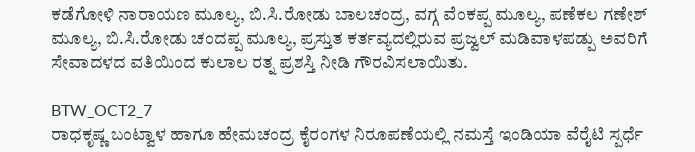ಕಡೆಗೋಳಿ ನಾರಾಯಣ ಮೂಲ್ಯ, ಬಿ.ಸಿ.ರೋಡು ಬಾಲಚಂದ್ರ, ವಗ್ಗ ವೆಂಕಪ್ಪ ಮೂಲ್ಯ, ಪಣೆಕಲ ಗಣೇಶ್ ಮೂಲ್ಯ, ಬಿ.ಸಿ.ರೋಡು ಚಂದಪ್ಪ ಮೂಲ್ಯ, ಪ್ರಸ್ತುತ ಕರ್ತವ್ಯದಲ್ಲಿರುವ ಪ್ರಜ್ವಲ್ ಮಡಿವಾಳಪಡ್ಪು ಅವರಿಗೆ ಸೇವಾದಳದ ವತಿಯಿಂದ ಕುಲಾಲ ರತ್ನ ಪ್ರಶಸ್ತಿ ನೀಡಿ ಗೌರವಿಸಲಾಯಿತು.

BTW_OCT2_7
ರಾಧಕೃಷ್ಣ ಬಂಟ್ವಾಳ ಹಾಗೂ ಹೇಮಚಂದ್ರ ಕೈರಂಗಳ ನಿರೂಪಣೆಯಲ್ಲಿ ನಮಸ್ತೆ ಇಂಡಿಯಾ ವೆರೈಟಿ ಸ್ಪರ್ಧೆ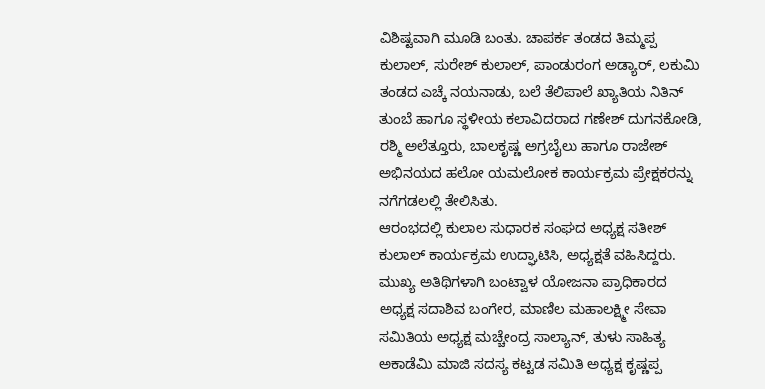ವಿಶಿಷ್ಟವಾಗಿ ಮೂಡಿ ಬಂತು. ಚಾಪರ್ಕ ತಂಡದ ತಿಮ್ಮಪ್ಪ ಕುಲಾಲ್, ಸುರೇಶ್ ಕುಲಾಲ್, ಪಾಂಡುರಂಗ ಅಡ್ಯಾರ್, ಲಕುಮಿ ತಂಡದ ಎಚ್ಕೆ ನಯನಾಡು, ಬಲೆ ತೆಲಿಪಾಲೆ ಖ್ಯಾತಿಯ ನಿತಿನ್ ತುಂಬೆ ಹಾಗೂ ಸ್ಥಳೀಯ ಕಲಾವಿದರಾದ ಗಣೇಶ್ ದುಗನಕೋಡಿ, ರಶ್ಮಿ ಅಲೆತ್ತೂರು, ಬಾಲಕೃಷ್ಣ ಅಗ್ರಬೈಲು ಹಾಗೂ ರಾಜೇಶ್ ಅಭಿನಯದ ಹಲೋ ಯಮಲೋಕ ಕಾರ್ಯಕ್ರಮ ಪ್ರೇಕ್ಷಕರನ್ನು ನಗೆಗಡಲಲ್ಲಿ ತೇಲಿಸಿತು.
ಆರಂಭದಲ್ಲಿ ಕುಲಾಲ ಸುಧಾರಕ ಸಂಘದ ಅಧ್ಯಕ್ಷ ಸತೀಶ್ ಕುಲಾಲ್ ಕಾರ್ಯಕ್ರಮ ಉದ್ಘಾಟಿಸಿ, ಅಧ್ಯಕ್ಷತೆ ವಹಿಸಿದ್ದರು. ಮುಖ್ಯ ಅತಿಥಿಗಳಾಗಿ ಬಂಟ್ವಾಳ ಯೋಜನಾ ಪ್ರಾಧಿಕಾರದ ಅಧ್ಯಕ್ಷ ಸದಾಶಿವ ಬಂಗೇರ, ಮಾಣಿಲ ಮಹಾಲಕ್ಷ್ಮೀ ಸೇವಾ ಸಮಿತಿಯ ಅಧ್ಯಕ್ಷ ಮಚ್ಚೇಂದ್ರ ಸಾಲ್ಯಾನ್, ತುಳು ಸಾಹಿತ್ಯ ಅಕಾಡೆಮಿ ಮಾಜಿ ಸದಸ್ಯ ಕಟ್ಟಡ ಸಮಿತಿ ಅಧ್ಯಕ್ಷ ಕೃಷ್ಣಪ್ಪ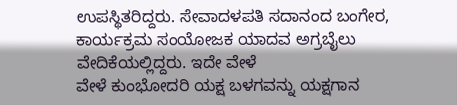ಉಪಸ್ಥಿತರಿದ್ದರು. ಸೇವಾದಳಪತಿ ಸದಾನಂದ ಬಂಗೇರ, ಕಾರ್ಯಕ್ರಮ ಸಂಯೋಜಕ ಯಾದವ ಅಗ್ರಬೈಲು ವೇದಿಕೆಯಲ್ಲಿದ್ದರು. ಇದೇ ವೇಳೆ
ವೇಳೆ ಕುಂಭೋದರಿ ಯಕ್ಷ ಬಳಗವನ್ನು ಯಕ್ಷಗಾನ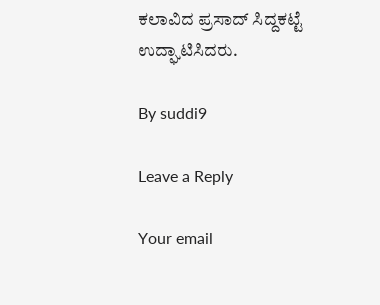ಕಲಾವಿದ ಪ್ರಸಾದ್ ಸಿದ್ದಕಟ್ಟೆ ಉದ್ಘಾಟಿಸಿದರು.

By suddi9

Leave a Reply

Your email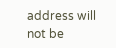address will not be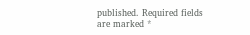published. Required fields are marked *